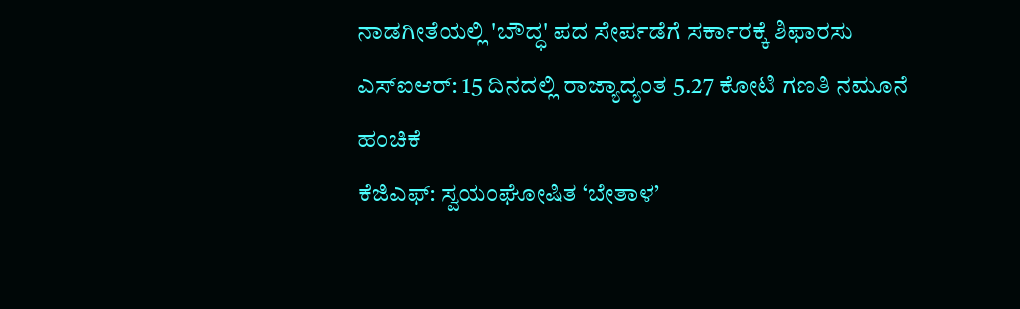ನಾಡಗೀತೆಯಲ್ಲಿ 'ಬೌದ್ಧ' ಪದ ಸೇರ್ಪಡೆಗೆ ಸರ್ಕಾರಕ್ಕೆ ಶಿಫಾರಸು
ಎಸ್ಐಆರ್: 15 ದಿನದಲ್ಲಿ ರಾಜ್ಯಾದ್ಯಂತ 5.27 ಕೋಟಿ ಗಣತಿ ನಮೂನೆ ಹಂಚಿಕೆ
ಕೆಜಿಎಫ್: ಸ್ವಯಂಘೋಷಿತ ‘ಬೇತಾಳ’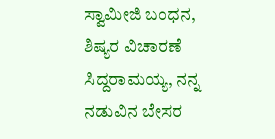ಸ್ವಾಮೀಜಿ ಬಂಧನ, ಶಿಷ್ಯರ ವಿಚಾರಣೆ
ಸಿದ್ದರಾಮಯ್ಯ, ನನ್ನ ನಡುವಿನ ಬೇಸರ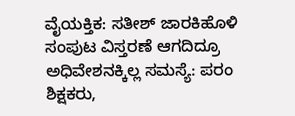ವೈಯಕ್ತಿಕ: ಸತೀಶ್ ಜಾರಕಿಹೊಳಿ
ಸಂಪುಟ ವಿಸ್ತರಣೆ ಆಗದಿದ್ರೂ ಅಧಿವೇಶನಕ್ಕಿಲ್ಲ ಸಮಸ್ಯೆ: ಪರಂ
ಶಿಕ್ಷಕರು,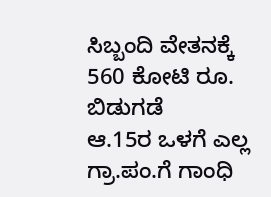ಸಿಬ್ಬಂದಿ ವೇತನಕ್ಕೆ 560 ಕೋಟಿ ರೂ. ಬಿಡುಗಡೆ
ಆ.15ರ ಒಳಗೆ ಎಲ್ಲ ಗ್ರಾ.ಪಂ.ಗೆ ಗಾಂಧಿ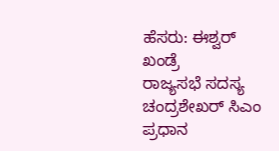ಹೆಸರು: ಈಶ್ವರ್ ಖಂಡ್ರೆ
ರಾಜ್ಯಸಭೆ ಸದಸ್ಯ ಚಂದ್ರಶೇಖರ್ ಸಿಎಂ ಪ್ರಧಾನ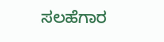ಸಲಹೆಗಾರ